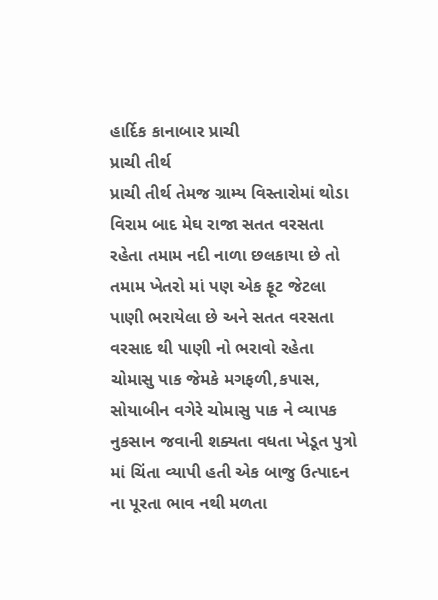હાર્દિક કાનાબાર પ્રાચી
પ્રાચી તીર્થ
પ્રાચી તીર્થ તેમજ ગ્રામ્ય વિસ્તારોમાં થોડા વિરામ બાદ મેઘ રાજા સતત વરસતા રહેતા તમામ નદી નાળા છલકાયા છે તો તમામ ખેતરો માં પણ એક ફૂટ જેટલા પાણી ભરાયેલા છે અને સતત વરસતા વરસાદ થી પાણી નો ભરાવો રહેતા ચોમાસુ પાક જેમકે મગફળી,કપાસ, સોયાબીન વગેરે ચોમાસુ પાક ને વ્યાપક નુકસાન જવાની શક્યતા વધતા ખેડૂત પુત્રો માં ચિંતા વ્યાપી હતી એક બાજુ ઉત્પાદન ના પૂરતા ભાવ નથી મળતા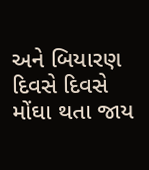અને બિયારણ દિવસે દિવસે મોંઘા થતા જાય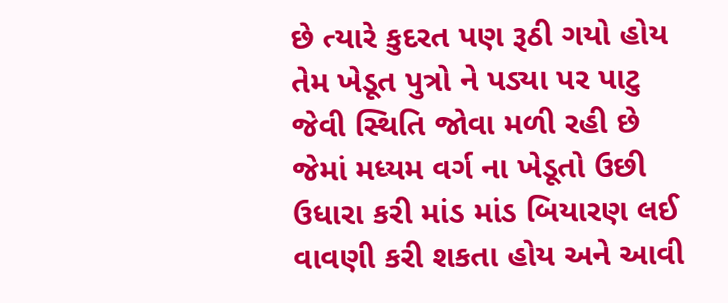છે ત્યારે કુદરત પણ રૂઠી ગયો હોય તેમ ખેડૂત પુત્રો ને પડ્યા પર પાટુ જેવી સ્થિતિ જોવા મળી રહી છે
જેમાં મધ્યમ વર્ગ ના ખેડૂતો ઉછી ઉધારા કરી માંડ માંડ બિયારણ લઈ વાવણી કરી શકતા હોય અને આવી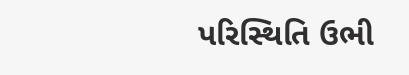પરિસ્થિતિ ઉભી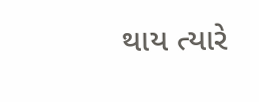થાય ત્યારે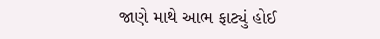જાણે માથે આભ ફાટ્યું હોઈ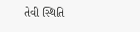તેવી સ્થિતિ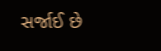સર્જાઈ છે